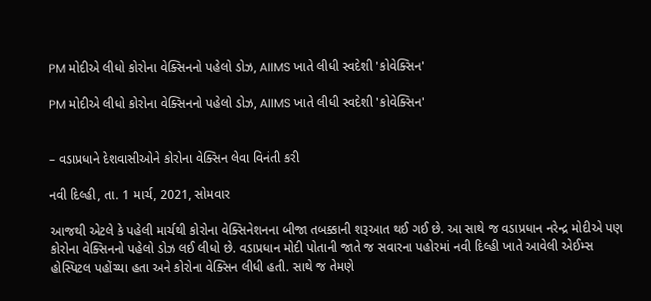PM મોદીએ લીધો કોરોના વેક્સિનનો પહેલો ડોઝ, AIIMS ખાતે લીધી સ્વદેશી 'કોવેક્સિન'

PM મોદીએ લીધો કોરોના વેક્સિનનો પહેલો ડોઝ, AIIMS ખાતે લીધી સ્વદેશી 'કોવેક્સિન'


– વડાપ્રધાને દેશવાસીઓને કોરોના વેક્સિન લેવા વિનંતી કરી

નવી દિલ્હી, તા. 1 માર્ચ, 2021, સોમવાર

આજથી એટલે કે પહેલી માર્ચથી કોરોના વેક્સિનેશનના બીજા તબક્કાની શરૂઆત થઈ ગઈ છે. આ સાથે જ વડાપ્રધાન નરેન્દ્ર મોદીએ પણ કોરોના વેક્સિનનો પહેલો ડોઝ લઈ લીધો છે. વડાપ્રધાન મોદી પોતાની જાતે જ સવારના પહોરમાં નવી દિલ્હી ખાતે આવેલી એઈમ્સ હોસ્પિટલ પહોંચ્યા હતા અને કોરોના વેક્સિન લીધી હતી. સાથે જ તેમણે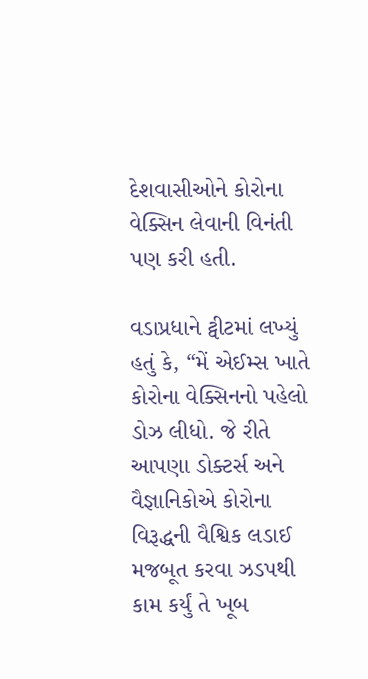દેશવાસીઓને કોરોના વેક્સિન લેવાની વિનંતી પણ કરી હતી.

વડાપ્રધાને ટ્વીટમાં લખ્યું હતું કે, “મેં એઈમ્સ ખાતે કોરોના વેક્સિનનો પહેલો ડોઝ લીધો. જે રીતે આપણા ડોક્ટર્સ અને વૈજ્ઞાનિકોએ કોરોના વિરૂદ્ધની વૈશ્વિક લડાઈ મજબૂત કરવા ઝડપથી કામ કર્યું તે ખૂબ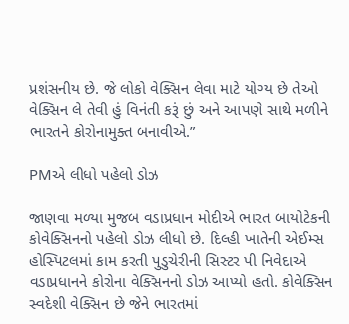પ્રશંસનીય છે. જે લોકો વેક્સિન લેવા માટે યોગ્ય છે તેઓ વેક્સિન લે તેવી હું વિનંતી કરૂં છું અને આપણે સાથે મળીને ભારતને કોરોનામુક્ત બનાવીએ.”

PMએ લીધો પહેલો ડોઝ

જાણવા મળ્યા મુજબ વડાપ્રધાન મોદીએ ભારત બાયોટેકની કોવેક્સિનનો પહેલો ડોઝ લીધો છે. દિલ્હી ખાતેની એઈમ્સ હોસ્પિટલમાં કામ કરતી પુડુચેરીની સિસ્ટર પી નિવેદાએ વડાપ્રધાનને કોરોના વેક્સિનનો ડોઝ આપ્યો હતો. કોવેક્સિન સ્વદેશી વેક્સિન છે જેને ભારતમાં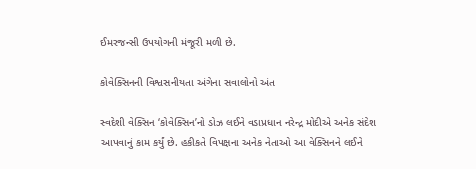ઈમરજન્સી ઉપયોગની મંજૂરી મળી છે.

કોવેક્સિનની વિશ્વસનીયતા અંગેના સવાલોનો અંત

સ્વદેશી વેક્સિન ‘કોવેક્સિન’નો ડોઝ લઈને વડાપ્રધાન નરેન્દ્ર મોદીએ અનેક સંદેશ આપવાનું કામ કર્યું છે. હકીકતે વિપક્ષના અનેક નેતાઓ આ વેક્સિનને લઈને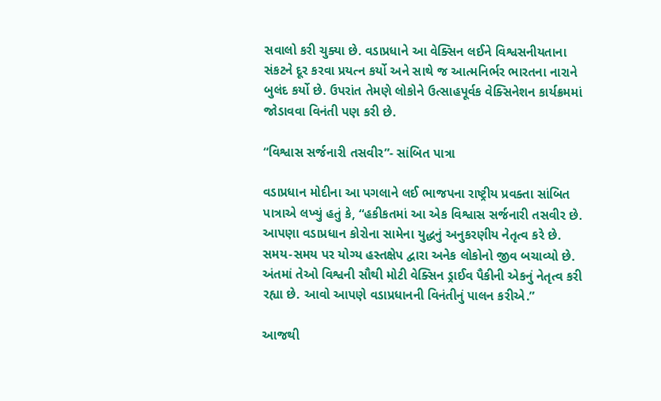સવાલો કરી ચુક્યા છે. વડાપ્રધાને આ વેક્સિન લઈને વિશ્વસનીયતાના સંકટને દૂર કરવા પ્રયત્ન કર્યો અને સાથે જ આત્મનિર્ભર ભારતના નારાને બુલંદ કર્યો છે. ઉપરાંત તેમણે લોકોને ઉત્સાહપૂર્વક વેક્સિનેશન કાર્યક્રમમાં જોડાવવા વિનંતી પણ કરી છે.

“વિશ્વાસ સર્જનારી તસવીર”- સાંબિત પાત્રા

વડાપ્રધાન મોદીના આ પગલાને લઈ ભાજપના રાષ્ટ્રીય પ્રવક્તા સાંબિત પાત્રાએ લખ્યું હતું કે, “હકીકતમાં આ એક વિશ્વાસ સર્જનારી તસવીર છે. આપણા વડાપ્રધાન કોરોના સામેના યુદ્ધનું અનુકરણીય નેતૃત્વ કરે છે. સમય-સમય પર યોગ્ય હસ્તક્ષેપ દ્વારા અનેક લોકોનો જીવ બચાવ્યો છે. અંતમાં તેઓ વિશ્વની સૌથી મોટી વેક્સિન ડ્રાઈવ પૈકીની એકનું નેતૃત્વ કરી રહ્યા છે. આવો આપણે વડાપ્રધાનની વિનંતીનું પાલન કરીએ.”

આજથી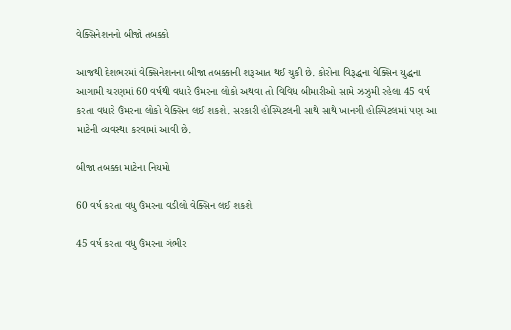વેક્સિનેશનનો બીજો તબક્કો

આજથી દેશભરમાં વેક્સિનેશનના બીજા તબક્કાની શરૂઆત થઈ ચુકી છે. કોરોના વિરૂદ્ધના વેક્સિન યુદ્ધના આગામી ચરણમાં 60 વર્ષથી વધારે ઉંમરના લોકો અથવા તો વિવિધ બીમારીઓ સામે ઝઝુમી રહેલા 45 વર્ષ કરતા વધારે ઉંમરના લોકો વેક્સિન લઈ શકશે. સરકારી હોસ્પિટલની સાથે સાથે ખાનગી હોસ્પિટલમાં પણ આ માટેની વ્યવસ્થા કરવામાં આવી છે.

બીજા તબક્કા માટેના નિયમો

60 વર્ષ કરતા વધુ ઉંમરના વડીલો વેક્સિન લઈ શકશે

45 વર્ષ કરતા વધુ ઉંમરના ગંભીર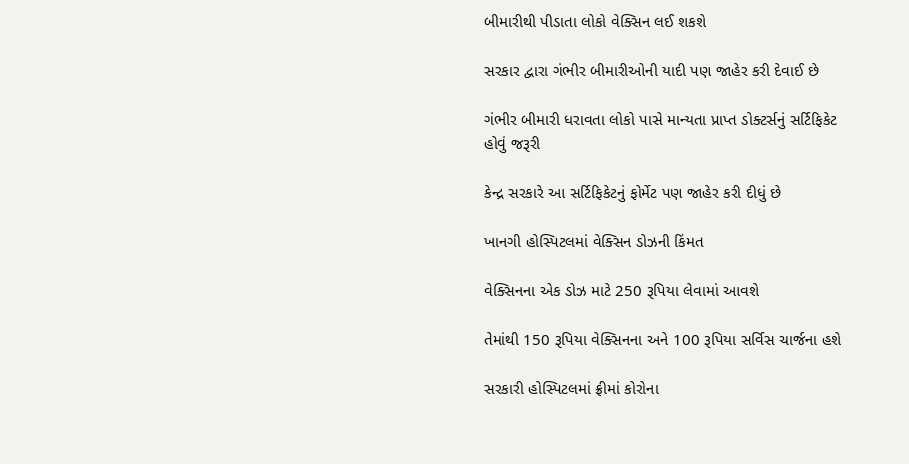બીમારીથી પીડાતા લોકો વેક્સિન લઈ શકશે

સરકાર દ્વારા ગંભીર બીમારીઓની યાદી પણ જાહેર કરી દેવાઈ છે

ગંભીર બીમારી ધરાવતા લોકો પાસે માન્યતા પ્રાપ્ત ડોક્ટર્સનું સર્ટિફિકેટ હોવું જરૂરી

કેન્દ્ર સરકારે આ સર્ટિફિકેટનું ફોર્મેટ પણ જાહેર કરી દીધું છે

ખાનગી હોસ્પિટલમાં વેક્સિન ડોઝની કિંમત

વેક્સિનના એક ડોઝ માટે 250 રૂપિયા લેવામાં આવશે

તેમાંથી 150 રૂપિયા વેક્સિનના અને 100 રૂપિયા સર્વિસ ચાર્જના હશે

સરકારી હોસ્પિટલમાં ફ્રીમાં કોરોના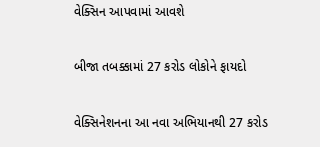વેક્સિન આપવામાં આવશે

બીજા તબક્કામાં 27 કરોડ લોકોને ફાયદો

વેક્સિનેશનના આ નવા અભિયાનથી 27 કરોડ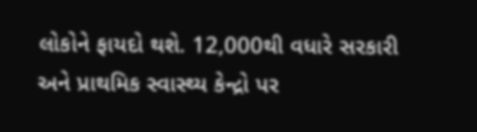લોકોને ફાયદો થશે. 12,000થી વધારે સરકારી અને પ્રાથમિક સ્વાસ્થ્ય કેન્દ્રો પર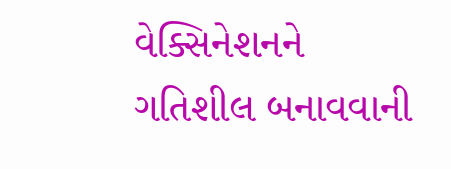વેક્સિનેશનને ગતિશીલ બનાવવાની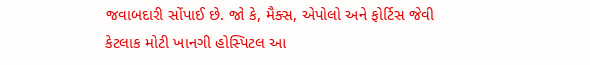જવાબદારી સોંપાઈ છે. જો કે, મૈક્સ, એપોલો અને ફોર્ટિસ જેવી કેટલાક મોટી ખાનગી હોસ્પિટલ આ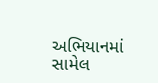અભિયાનમાં સામેલ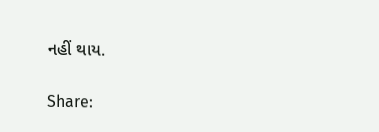નહીં થાય.

Share: